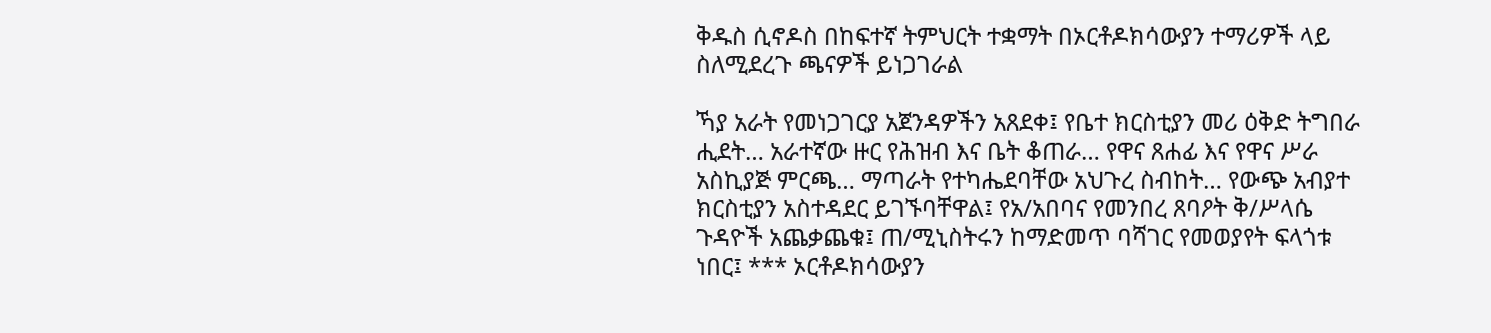ቅዱስ ሲኖዶስ በከፍተኛ ትምህርት ተቋማት በኦርቶዶክሳውያን ተማሪዎች ላይ ስለሚደረጉ ጫናዎች ይነጋገራል

ኻያ አራት የመነጋገርያ አጀንዳዎችን አጸደቀ፤ የቤተ ክርስቲያን መሪ ዕቅድ ትግበራ ሒደት… አራተኛው ዙር የሕዝብ እና ቤት ቆጠራ… የዋና ጸሐፊ እና የዋና ሥራ አስኪያጅ ምርጫ… ማጣራት የተካሔደባቸው አህጉረ ስብከት… የውጭ አብያተ ክርስቲያን አስተዳደር ይገኙባቸዋል፤ የአ/አበባና የመንበረ ጸባዖት ቅ/ሥላሴ ጉዳዮች አጨቃጨቁ፤ ጠ/ሚኒስትሩን ከማድመጥ ባሻገር የመወያየት ፍላጎቱ ነበር፤ *** ኦርቶዶክሳውያን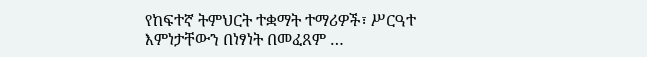የከፍተኛ ትምህርት ተቋማት ተማሪዎች፣ ሥርዓተ እምነታቸውን በነፃነት በመፈጸም …